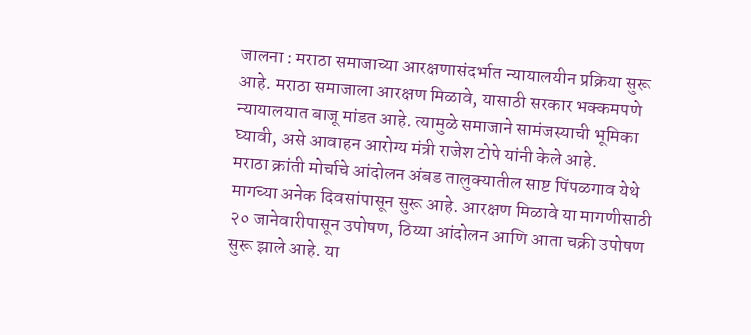जालना : मराठा समाजाच्या आरक्षणासंदर्भात न्यायालयीन प्रक्रिया सुरू आहे. मराठा समाजाला आरक्षण मिळावे, यासाठी सरकार भक्कमपणे न्यायालयात बाजू मांडत आहे. त्यामुळे समाजाने सामंजस्याची भूमिका घ्यावी, असे आवाहन आरोग्य मंत्री राजेश टोपे यांनी केले आहे.
मराठा क्रांती मोर्चाचे आंदोलन अंबड तालुक्यातील साष्ट पिंपळगाव येथे मागच्या अनेक दिवसांपासून सुरू आहे. आरक्षण मिळावे या मागणीसाठी २० जानेवारीपासून उपोषण, ठिय्या आंदोलन आणि आता चक्री उपोषण सुरू झाले आहे. या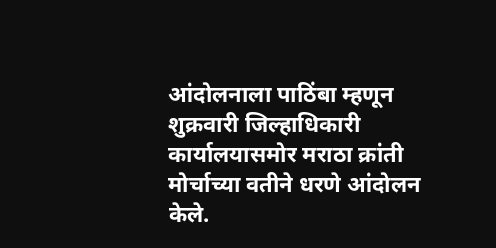आंदोलनाला पाठिंबा म्हणून शुक्रवारी जिल्हाधिकारी कार्यालयासमोर मराठा क्रांती मोर्चाच्या वतीने धरणे आंदोलन केले.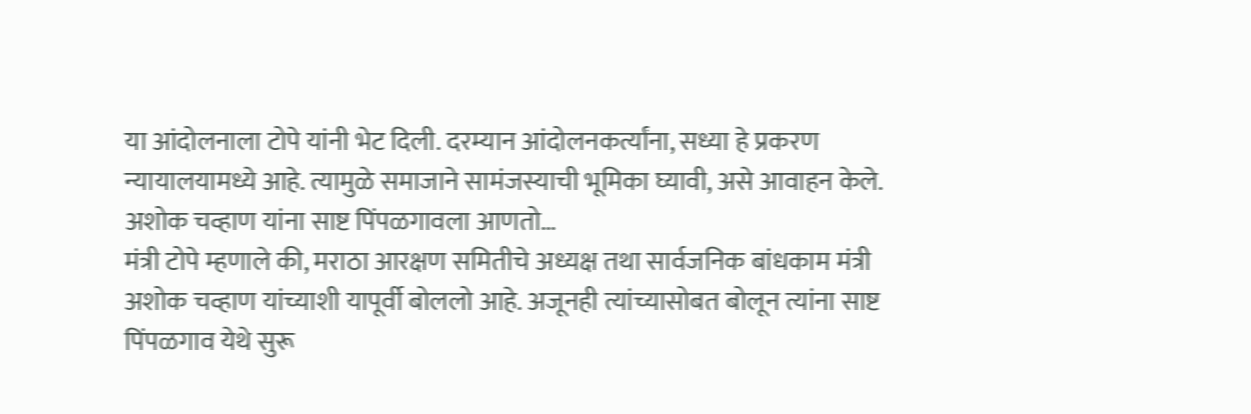या आंदोलनाला टोपे यांनी भेट दिली. दरम्यान आंदोलनकर्त्यांना, सध्या हे प्रकरण न्यायालयामध्ये आहे. त्यामुळे समाजाने सामंजस्याची भूमिका घ्यावी, असे आवाहन केले.
अशोक चव्हाण यांना साष्ट पिंपळगावला आणतो…
मंत्री टोपे म्हणाले की, मराठा आरक्षण समितीचे अध्यक्ष तथा सार्वजनिक बांधकाम मंत्री अशोक चव्हाण यांच्याशी यापूर्वी बोललो आहे. अजूनही त्यांच्यासोबत बोलून त्यांना साष्ट पिंपळगाव येथे सुरू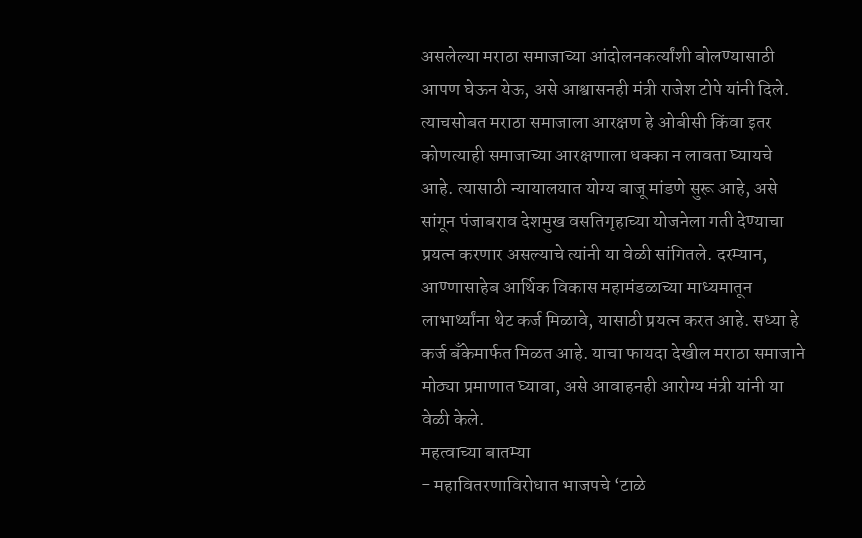असलेल्या मराठा समाजाच्या आंदोलनकर्त्यांशी बोलण्यासाठी आपण घेऊन येऊ, असे आश्वासनही मंत्री राजेश टोपे यांनी दिले. त्याचसोबत मराठा समाजाला आरक्षण हे ओबीसी किंवा इतर कोणत्याही समाजाच्या आरक्षणाला धक्का न लावता घ्यायचे आहे. त्यासाठी न्यायालयात योग्य बाजू मांडणे सुरू आहे, असे सांगून पंजाबराव देशमुख वसतिगृहाच्या योजनेला गती देण्याचा प्रयत्न करणार असल्याचे त्यांनी या वेळी सांगितले. दरम्यान, आण्णासाहेब आर्थिक विकास महामंडळाच्या माध्यमातून लाभार्थ्यांना थेट कर्ज मिळावे, यासाठी प्रयत्न करत आहे. सध्या हे कर्ज बँकेमार्फत मिळत आहे. याचा फायदा देखील मराठा समाजाने मोठ्या प्रमाणात घ्यावा, असे आवाहनही आरोग्य मंत्री यांनी या वेळी केले.
महत्वाच्या बातम्या
- महावितरणाविरोधात भाजपचे ‘टाळे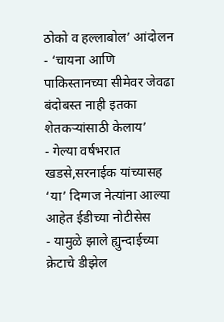ठोको व हल्लाबोल’ आंदोलन
- ‘चायना आणि पाकिस्तानच्या सीमेवर जेवढा बंदोबस्त नाही इतका शेतकऱ्यांसाठी केलाय’
- गेल्या वर्षभरात खडसे,सरनाईक यांच्यासह ‘या’ दिग्गज नेत्यांना आल्या आहेत ईडीच्या नोटीसेस
- यामुळे झाले ह्युन्दाईच्या क्रेटाचे डीझेल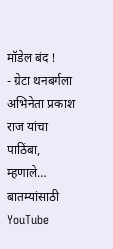मॉडेल बंद !
- ग्रेटा थनबर्गला अभिनेता प्रकाश राज यांचा पाठिंबा, म्हणाले…
बातम्यांसाठी YouTube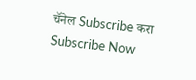चॅनेल Subscribe करा
Subscribe Now